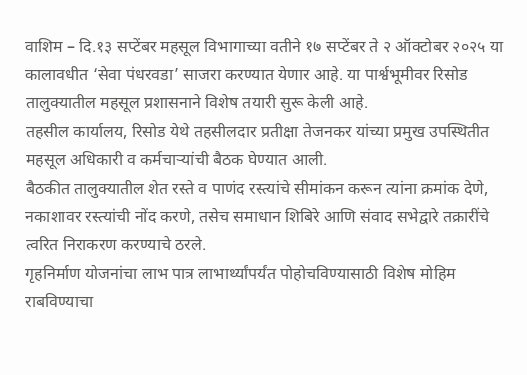वाशिम – दि.१३ सप्टेंबर महसूल विभागाच्या वतीने १७ सप्टेंबर ते २ ऑक्टोबर २०२५ या कालावधीत ‘सेवा पंधरवडा’ साजरा करण्यात येणार आहे. या पार्श्वभूमीवर रिसोड तालुक्यातील महसूल प्रशासनाने विशेष तयारी सुरू केली आहे.
तहसील कार्यालय, रिसोड येथे तहसीलदार प्रतीक्षा तेजनकर यांच्या प्रमुख उपस्थितीत महसूल अधिकारी व कर्मचाऱ्यांची बैठक घेण्यात आली.
बैठकीत तालुक्यातील शेत रस्ते व पाणंद रस्त्यांचे सीमांकन करून त्यांना क्रमांक देणे, नकाशावर रस्त्यांची नोंद करणे, तसेच समाधान शिबिरे आणि संवाद सभेद्वारे तक्रारींचे त्वरित निराकरण करण्याचे ठरले.
गृहनिर्माण योजनांचा लाभ पात्र लाभार्थ्यांपर्यंत पोहोचविण्यासाठी विशेष मोहिम राबविण्याचा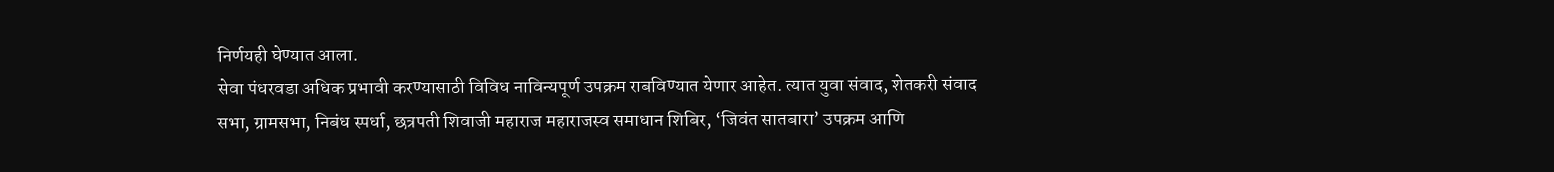निर्णयही घेण्यात आला.
सेवा पंधरवडा अधिक प्रभावी करण्यासाठी विविध नाविन्यपूर्ण उपक्रम राबविण्यात येणार आहेत. त्यात युवा संवाद, शेतकरी संवाद सभा, ग्रामसभा, निबंध स्पर्धा, छत्रपती शिवाजी महाराज महाराजस्व समाधान शिबिर, ‘जिवंत सातबारा’ उपक्रम आणि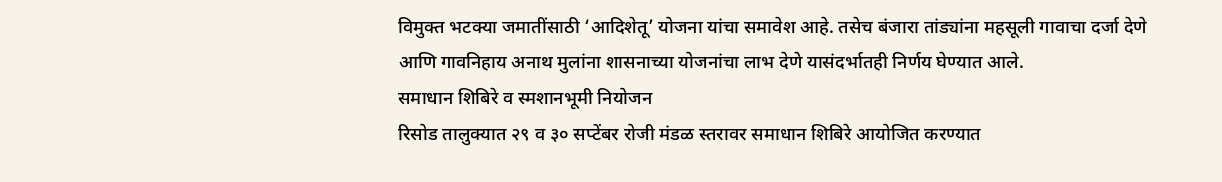विमुक्त भटक्या जमातींसाठी ‘आदिशेतू’ योजना यांचा समावेश आहे. तसेच बंजारा तांड्यांना महसूली गावाचा दर्जा देणे आणि गावनिहाय अनाथ मुलांना शासनाच्या योजनांचा लाभ देणे यासंदर्भातही निर्णय घेण्यात आले.
समाधान शिबिरे व स्मशानभूमी नियोजन
रिसोड तालुक्यात २९ व ३० सप्टेंबर रोजी मंडळ स्तरावर समाधान शिबिरे आयोजित करण्यात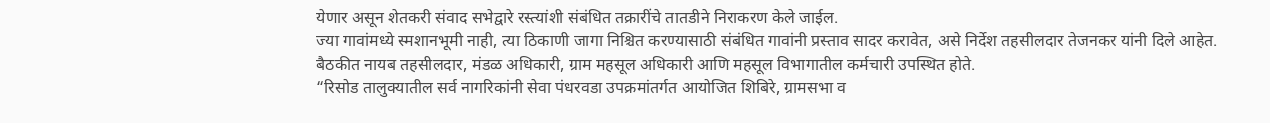येणार असून शेतकरी संवाद सभेद्वारे रस्त्यांशी संबंधित तक्रारींचे तातडीने निराकरण केले जाईल.
ज्या गावांमध्ये स्मशानभूमी नाही, त्या ठिकाणी जागा निश्चित करण्यासाठी संबंधित गावांनी प्रस्ताव सादर करावेत, असे निर्देश तहसीलदार तेजनकर यांनी दिले आहेत.
बैठकीत नायब तहसीलदार, मंडळ अधिकारी, ग्राम महसूल अधिकारी आणि महसूल विभागातील कर्मचारी उपस्थित होते.
“रिसोड तालुक्यातील सर्व नागरिकांनी सेवा पंधरवडा उपक्रमांतर्गत आयोजित शिबिरे, ग्रामसभा व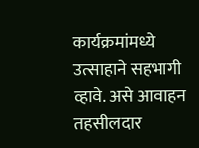कार्यक्रमांमध्ये उत्साहाने सहभागी व्हावे. असे आवाहन तहसीलदार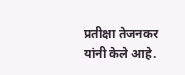प्रतीक्षा तेजनकर यांनी केले आहे.